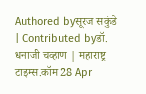Authored byसूरज सकुंडे | Contributed byडॉ. धनाजी चव्हाण | महाराष्ट्र टाइम्स.कॉम28 Apr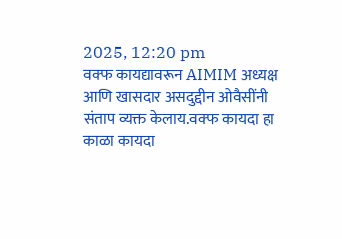2025, 12:20 pm
वक्फ कायद्यावरून AIMIM अध्यक्ष आणि खासदार असदुद्दीन ओवैसींनी संताप व्यक्त केलाय.वक्फ कायदा हा काळा कायदा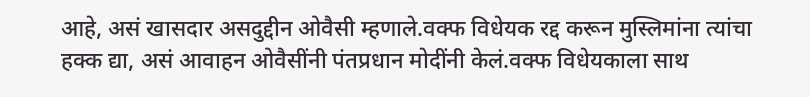आहे, असं खासदार असदुद्दीन ओवैसी म्हणाले.वक्फ विधेयक रद्द करून मुस्लिमांना त्यांचा हक्क द्या, असं आवाहन ओवैसींनी पंतप्रधान मोदींनी केलं.वक्फ विधेयकाला साथ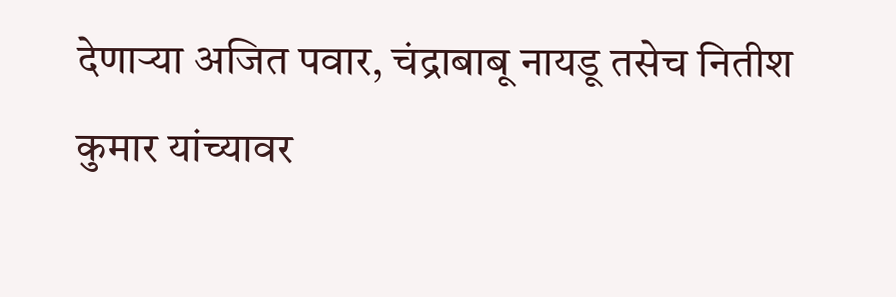देणाऱ्या अजित पवार, चंद्राबाबू नायडू तसेच नितीश कुमार यांच्यावर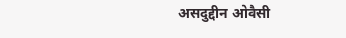असदुद्दीन ओवैसी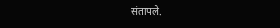संतापले.